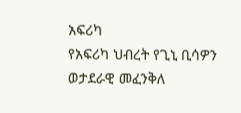አፍሪካ
የአፍሪካ ህብረት የጊኒ ቢሳዎን ወታደራዊ መፈንቅለ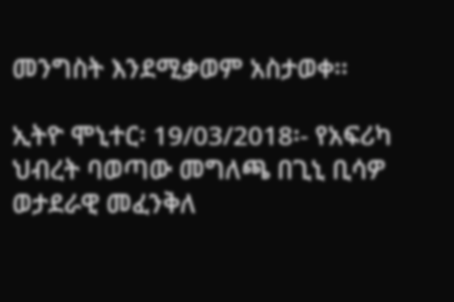መንግስት እንደሚቃወም አስታወቀ፡፡

ኢትዮ ሞኒተር፡ 19/03/2018፡- የአፍሪካ ህብረት ባወጣው መግለጫ በጊኒ ቢሳዎ ወታደራዊ መፈንቅለ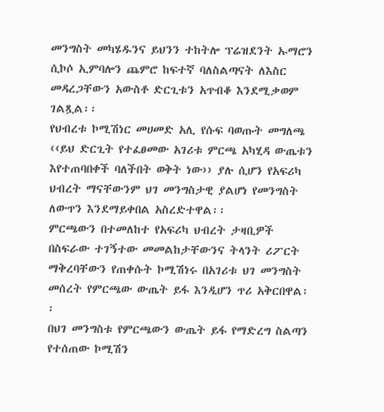መንግስት መካሄዱንና ይህንን ተከትሎ ፕሬዝደንት ኡማሮን ሲኮሶ ኢምባሎን ጨምሮ ከፍተኛ ባለስልጣናት ለእስር መዳረጋቸውን አውስቶ ድርጊቱን አጥብቆ እንደሚቃወም ገልጿል፡፡
የህብረቱ ኮሚሽነር መሀመድ አሊ የሱፍ ባወጡት መግለጫ ‹‹ይህ ድርጊት የተፈፀመው አገሪቱ ምርጫ አካሂዳ ውጤቱን እየተጠባበቀች ባለችበት ወቅት ነው›› ያሉ ሲሆን የአፍሪካ ህብረት ማናቸውንም ህገ መንግስታዊ ያልሆነ የመንግስት ለውጥን እንደማይቀበል አስረድተዋል፡፡
ምርጫውን በተመለከተ የአፍሪካ ህብረት ታዛቢዎች በስፍራው ተገኝተው መመልከታቸውንና ትላንት ሪፖርት ማቅረባቸውን የጠቀሱት ኮሚሽነሩ በአገሪቱ ህገ መንግስት መሰረት የምርጫው ውጤት ይፋ እንዲሆን ጥሪ አቅርበዋል፡፡
በህገ መንግስቱ የምርጫውን ውጤት ይፋ የማድረግ ስልጣን የተሰጠው ኮሚሽን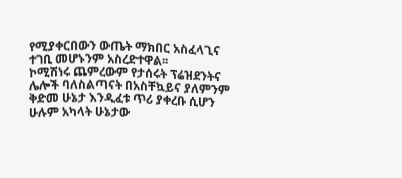የሚያቀርበውን ውጤት ማክበር አስፈላጊና ተገቢ መሆኑንም አስረድተዋል፡፡
ኮሚሽነሩ ጨምረውም የታሰሩት ፕሬዝደንትና ሌሎች ባለስልጣናት በአስቸኳይና ያለምንም ቅድመ ሁኔታ እንዲፈቱ ጥሪ ያቀረቡ ሲሆን ሁሉም አካላት ሁኔታው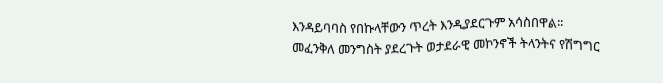እንዳይባባስ የበኩላቸውን ጥረት እንዲያደርጉም አሳስበዋል፡፡
መፈንቅለ መንግስት ያደረጉት ወታደራዊ መኮንኖች ትላንትና የሽግግር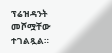ፕሬዝዳንት መሾሟቸው ተገልጿል።